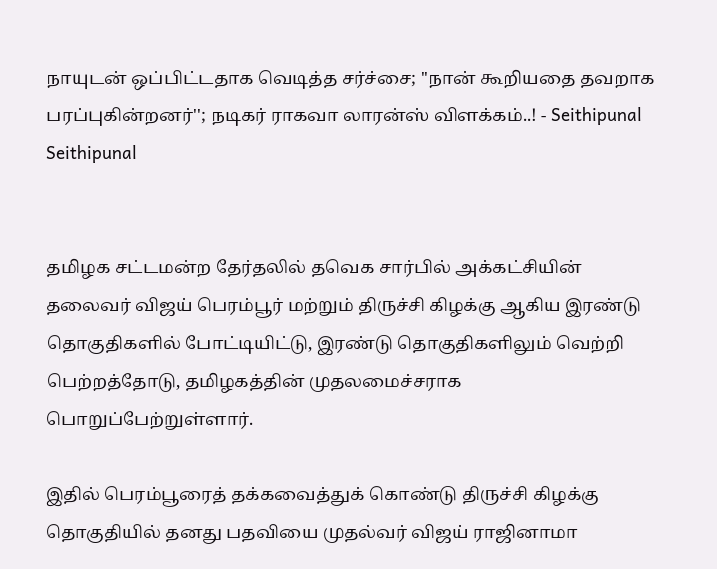நாயுடன் ஒப்பிட்டதாக வெடித்த சர்ச்சை; ''நான் கூறியதை தவறாக பரப்புகின்றனர்''; நடிகர் ராகவா லாரன்ஸ் விளக்கம்..! - Seithipunal
Seithipunal


தமிழக சட்டமன்ற தேர்தலில் தவெக சார்பில் அக்கட்சியின் தலைவர் விஜய் பெரம்பூர் மற்றும் திருச்சி கிழக்கு ஆகிய இரண்டு தொகுதிகளில் போட்டியிட்டு, இரண்டு தொகுதிகளிலும் வெற்றி பெற்றத்தோடு, தமிழகத்தின் முதலமைச்சராக பொறுப்பேற்றுள்ளார்.

இதில் பெரம்பூரைத் தக்கவைத்துக் கொண்டு திருச்சி கிழக்கு தொகுதியில் தனது பதவியை முதல்வர் விஜய் ராஜினாமா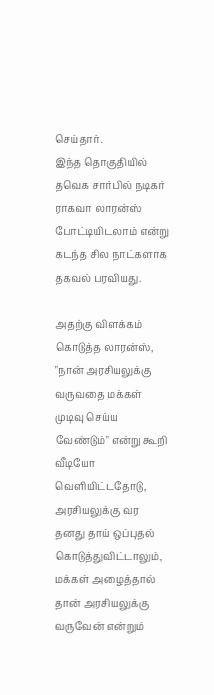செய்தார்.
இந்த தொகுதியில் தவெக சார்பில் நடிகர் ராகவா லாரன்ஸ் போட்டியிடலாம் என்று கடந்த சில நாட்களாக தகவல் பரவியது.

அதற்கு விளக்கம் கொடுத்த லாரன்ஸ், "நான் அரசியலுக்கு வருவதை மக்கள் முடிவு செய்ய வேண்டும்" என்று கூறி வீடியோ வெளியிட்டதோடு, அரசியலுக்கு வர தனது தாய் ஒப்புதல் கொடுத்துவிட்டாலும், மக்கள் அழைத்தால் தான் அரசியலுக்கு வருவேன் என்றும்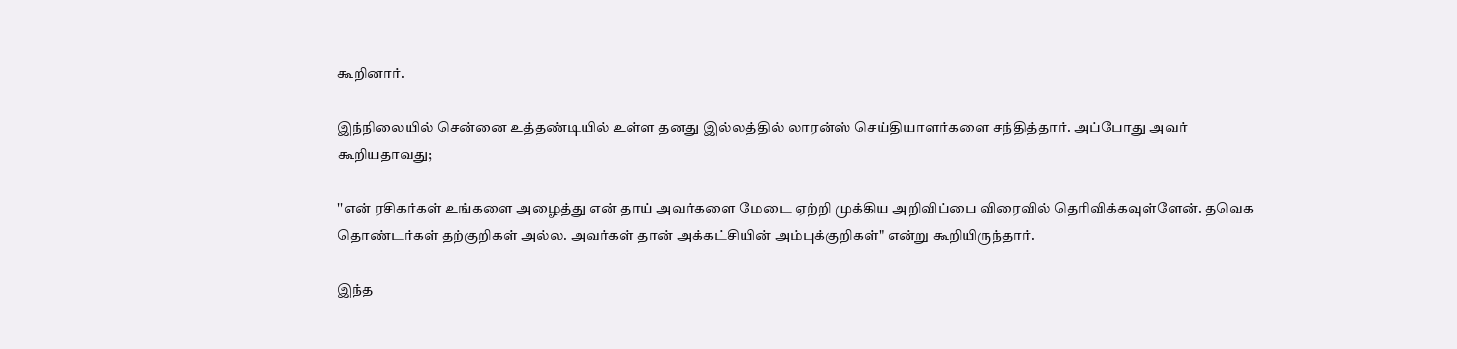கூறினார்.

இந்நிலையில் சென்னை உத்தண்டியில் உள்ள தனது இல்லத்தில் லாரன்ஸ் செய்தியாளர்களை சந்தித்தார். அப்போது அவர் கூறியதாவது;

''என் ரசிகர்கள் உங்களை அழைத்து என் தாய் அவர்களை மேடை ஏற்றி முக்கிய அறிவிப்பை விரைவில் தெரிவிக்கவுள்ளேன். தவெக தொண்டர்கள் தற்குறிகள் அல்ல. அவர்கள் தான் அக்கட்சியின் அம்புக்குறிகள்" என்று கூறியிருந்தார்.

இந்த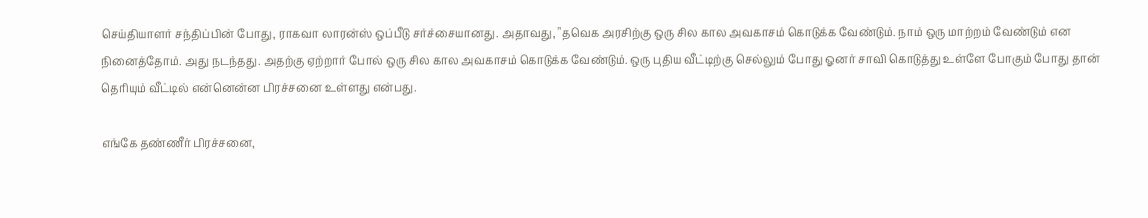செய்தியாளர் சந்திப்பின் போது, ராகவா லாரன்ஸ் ஒப்பீடு சர்ச்சையானது. அதாவது, "தவெக அரசிற்கு ஒரு சில கால அவகாசம் கொடுக்க வேண்டும். நாம் ஒரு மாற்றம் வேண்டும் என நினைத்தோம். அது நடந்தது. அதற்கு ஏற்றார் போல் ஒரு சில கால அவகாசம் கொடுக்க வேண்டும். ஒரு புதிய வீட்டிற்கு செல்லும் போது ஓனர் சாவி கொடுத்து உள்ளே போகும் போது தான் தெரியும் வீட்டில் என்னென்ன பிரச்சனை உள்ளது என்பது.

எங்கே தண்ணீர் பிரச்சனை,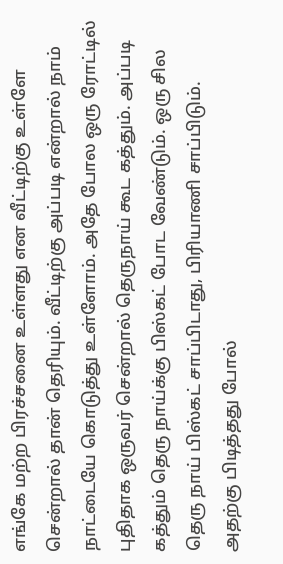எங்கே மற்ற பிரச்சனை உள்ளது என வீட்டிற்கு உள்ளே சென்றால் தான் தெரியும். வீட்டிற்கு அப்படி என்றால் நாம் நாட்டையே கொடுத்து உள்ளோம். அதே போல ஒரு ரோட்டில் புதிதாக ஒருவர் சென்றால் தெருநாய் கூட கத்தும். அப்படி கத்தும் தெரு நாய்க்கு பிஸ்கட் போட வேண்டும். ஒரு சில தெரு நாய் பிஸ்கட் சாப்பிடாது, பிரியாணி சாப்பிடும். அதற்கு பிடித்தது போல்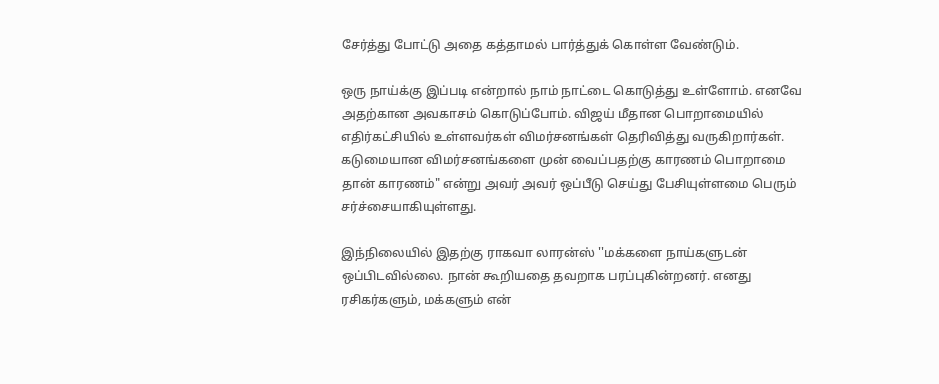சேர்த்து போட்டு அதை கத்தாமல் பார்த்துக் கொள்ள வேண்டும்.

ஒரு நாய்க்கு இப்படி என்றால் நாம் நாட்டை கொடுத்து உள்ளோம். எனவே அதற்கான அவகாசம் கொடுப்போம். விஜய் மீதான பொறாமையில் எதிர்கட்சியில் உள்ளவர்கள் விமர்சனங்கள் தெரிவித்து வருகிறார்கள். கடுமையான விமர்சனங்களை முன் வைப்பதற்கு காரணம் பொறாமை தான் காரணம்" என்று அவர் அவர் ஒப்பீடு செய்து பேசியுள்ளமை பெரும் சர்ச்சையாகியுள்ளது.

இந்நிலையில் இதற்கு ராகவா லாரன்ஸ் ''மக்களை நாய்களுடன் ஒப்பிடவில்லை. நான் கூறியதை தவறாக பரப்புகின்றனர். எனது ரசிகர்களும், மக்களும் என்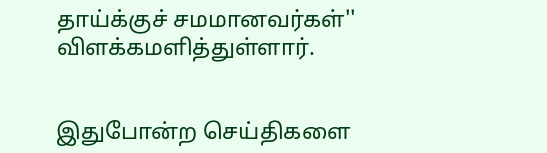தாய்க்குச் சமமானவர்கள்'' விளக்கமளித்துள்ளார்.


இதுபோன்ற செய்திகளை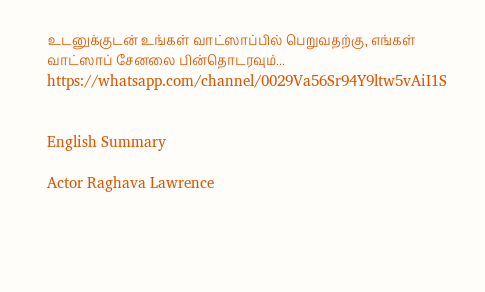உடனுக்குடன் உங்கள் வாட்ஸாப்பில் பெறுவதற்கு, எங்கள் வாட்ஸாப் சேனலை பின்தொடரவும்... https://whatsapp.com/channel/0029Va56Sr94Y9ltw5vAiI1S


English Summary

Actor Raghava Lawrence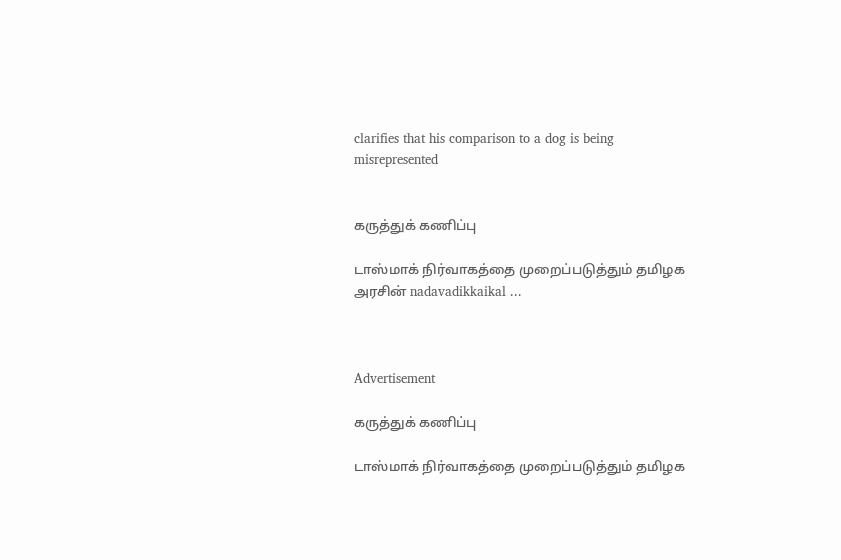clarifies that his comparison to a dog is being misrepresented


கருத்துக் கணிப்பு

டாஸ்மாக் நிர்வாகத்தை முறைப்படுத்தும் தமிழக அரசின் nadavadikkaikal ...



Advertisement

கருத்துக் கணிப்பு

டாஸ்மாக் நிர்வாகத்தை முறைப்படுத்தும் தமிழக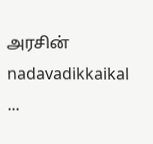அரசின் nadavadikkaikal ...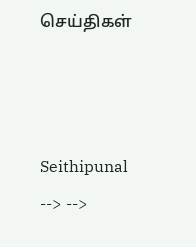செய்திகள்



Seithipunal
--> -->